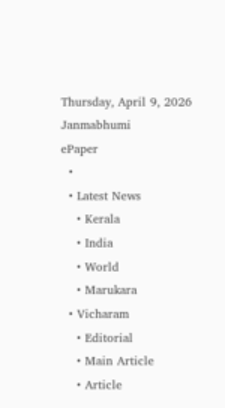Thursday, April 9, 2026
Janmabhumi
ePaper
  •
  • Latest News
    • Kerala
    • India
    • World
    • Marukara
  • Vicharam
    • Editorial
    • Main Article
    • Article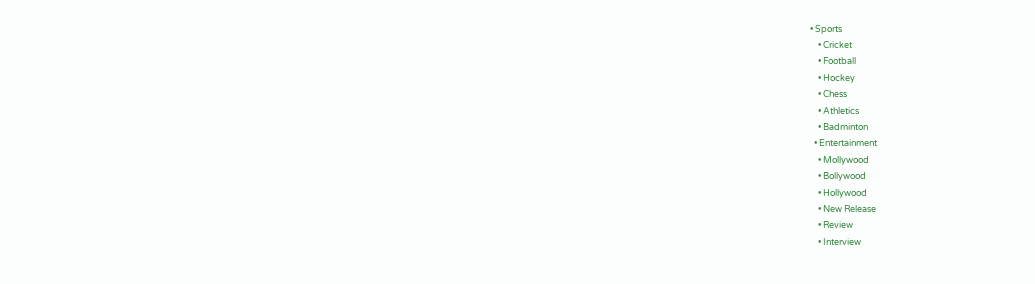• Sports
    • Cricket
    • Football
    • Hockey
    • Chess
    • Athletics
    • Badminton
  • Entertainment
    • Mollywood
    • Bollywood
    • Hollywood
    • New Release
    • Review
    • Interview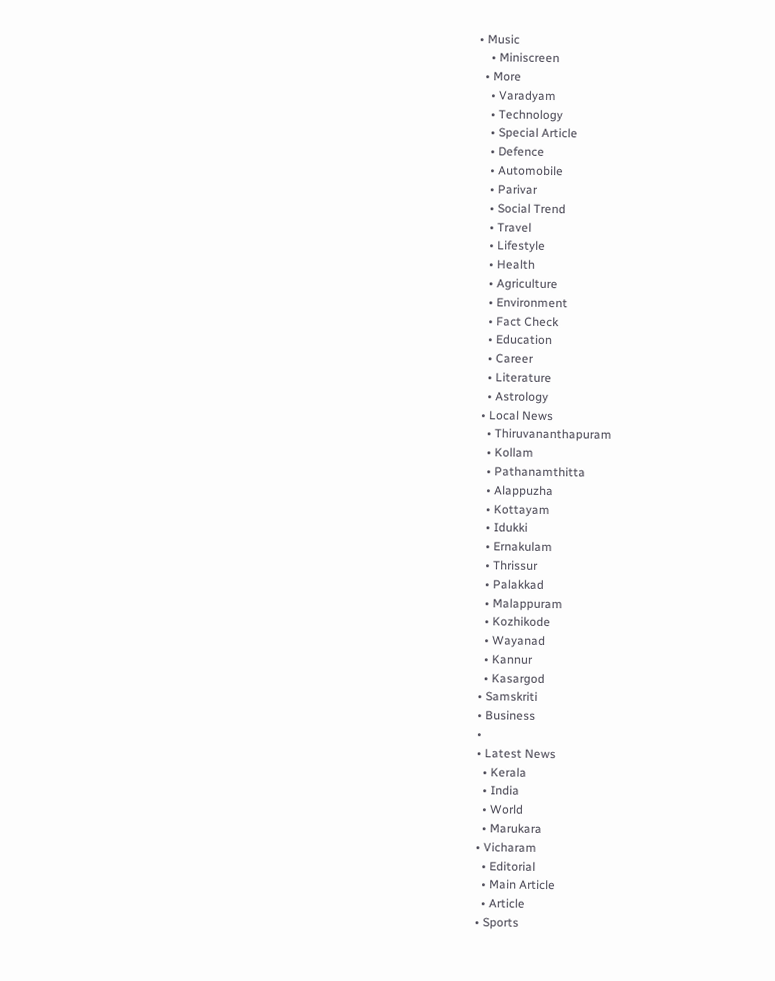• Music
    • Miniscreen
  • More
    • Varadyam
    • Technology
    • Special Article
    • Defence
    • Automobile
    • Parivar
    • Social Trend
    • Travel
    • Lifestyle
    • Health
    • Agriculture
    • Environment
    • Fact Check
    • Education
    • Career
    • Literature
    • Astrology
  • Local News
    • Thiruvananthapuram
    • Kollam
    • Pathanamthitta
    • Alappuzha
    • Kottayam
    • Idukki
    • Ernakulam
    • Thrissur
    • Palakkad
    • Malappuram
    • Kozhikode
    • Wayanad
    • Kannur
    • Kasargod
  • Samskriti
  • Business
  •
  • Latest News
    • Kerala
    • India
    • World
    • Marukara
  • Vicharam
    • Editorial
    • Main Article
    • Article
  • Sports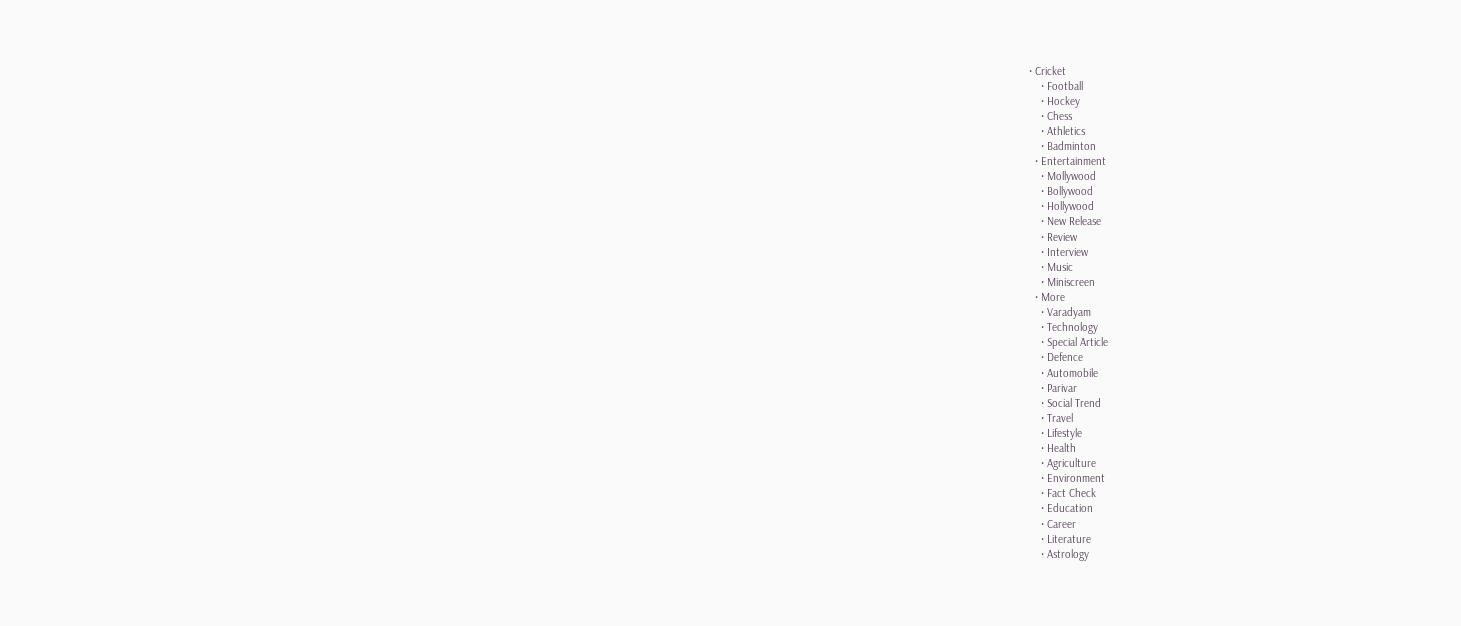• Cricket
    • Football
    • Hockey
    • Chess
    • Athletics
    • Badminton
  • Entertainment
    • Mollywood
    • Bollywood
    • Hollywood
    • New Release
    • Review
    • Interview
    • Music
    • Miniscreen
  • More
    • Varadyam
    • Technology
    • Special Article
    • Defence
    • Automobile
    • Parivar
    • Social Trend
    • Travel
    • Lifestyle
    • Health
    • Agriculture
    • Environment
    • Fact Check
    • Education
    • Career
    • Literature
    • Astrology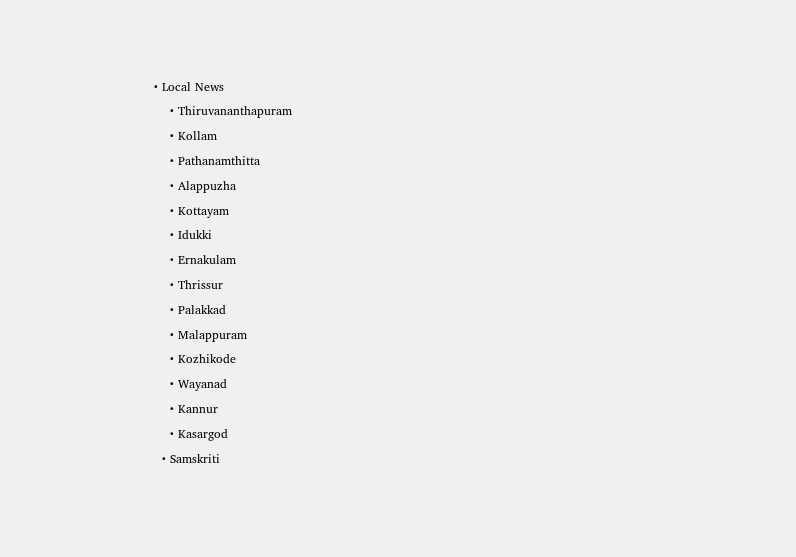• Local News
    • Thiruvananthapuram
    • Kollam
    • Pathanamthitta
    • Alappuzha
    • Kottayam
    • Idukki
    • Ernakulam
    • Thrissur
    • Palakkad
    • Malappuram
    • Kozhikode
    • Wayanad
    • Kannur
    • Kasargod
  • Samskriti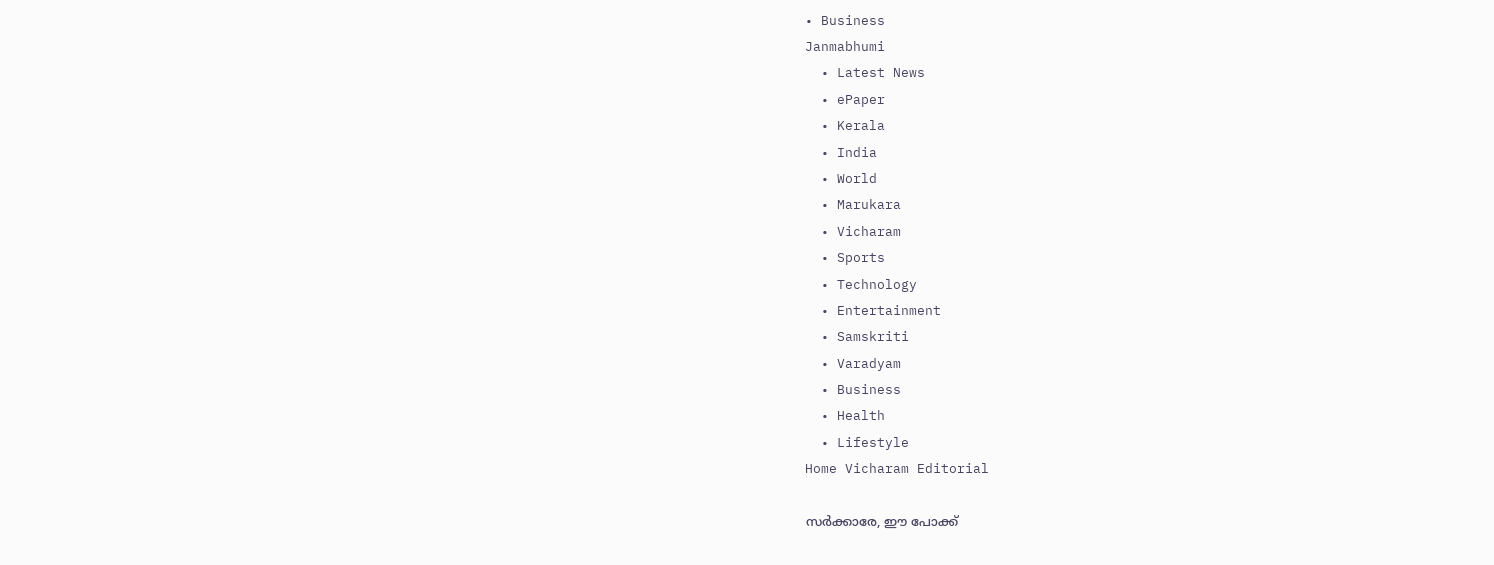• Business
Janmabhumi
  • Latest News
  • ePaper
  • Kerala
  • India
  • World
  • Marukara
  • Vicharam
  • Sports
  • Technology
  • Entertainment
  • Samskriti
  • Varadyam
  • Business
  • Health
  • Lifestyle
Home Vicharam Editorial

സര്‍ക്കാരേ, ഈ പോക്ക്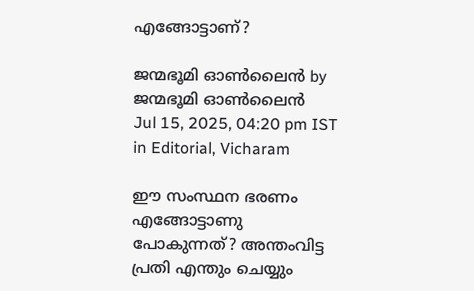എങ്ങോട്ടാണ്?

ജന്മഭൂമി ഓണ്‍ലൈന്‍ by ജന്മഭൂമി ഓണ്‍ലൈന്‍
Jul 15, 2025, 04:20 pm IST
in Editorial, Vicharam

ഈ സംസ്ഥന ഭരണം എങ്ങോട്ടാണു പോകുന്നത്? അന്തംവിട്ട പ്രതി എന്തും ചെയ്യും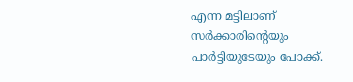എന്ന മട്ടിലാണ് സര്‍ക്കാരിന്റെയും പാര്‍ട്ടിയുടേയും പോക്ക്.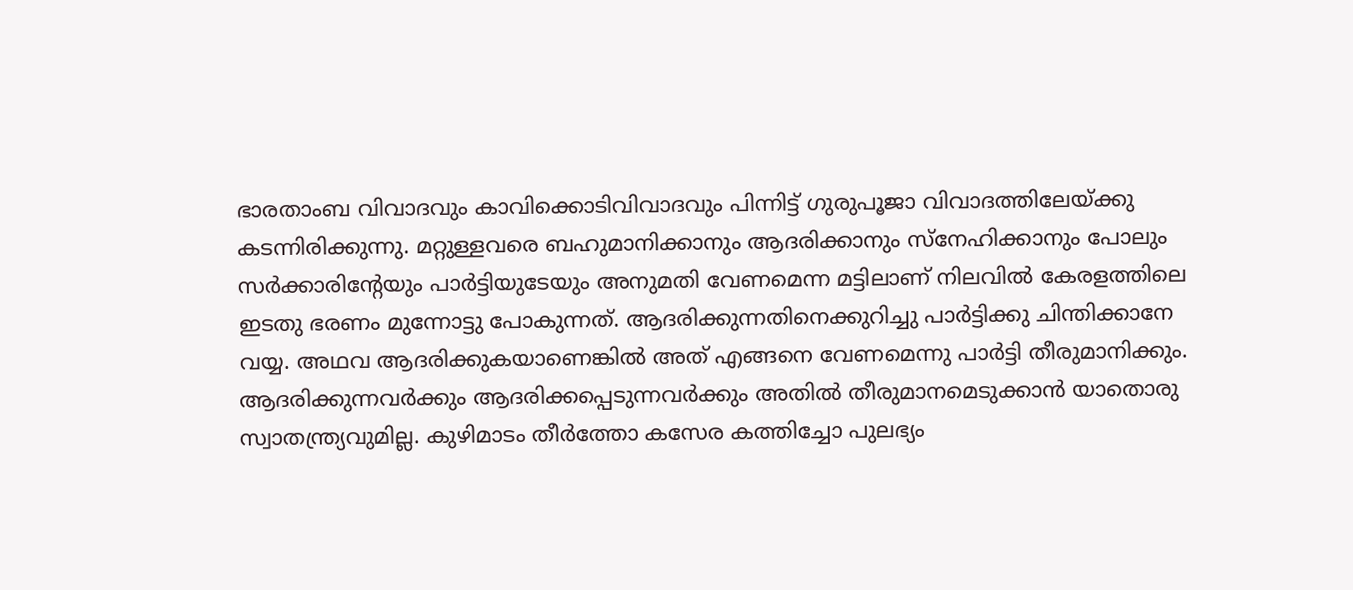ഭാരതാംബ വിവാദവും കാവിക്കൊടിവിവാദവും പിന്നിട്ട് ഗുരുപൂജാ വിവാദത്തിലേയ്‌ക്കു കടന്നിരിക്കുന്നു. മറ്റുള്ളവരെ ബഹുമാനിക്കാനും ആദരിക്കാനും സ്നേഹിക്കാനും പോലും സര്‍ക്കാരിന്റേയും പാര്‍ട്ടിയുടേയും അനുമതി വേണമെന്ന മട്ടിലാണ് നിലവില്‍ കേരളത്തിലെ ഇടതു ഭരണം മുന്നോട്ടു പോകുന്നത്. ആദരിക്കുന്നതിനെക്കുറിച്ചു പാര്‍ട്ടിക്കു ചിന്തിക്കാനേ വയ്യ. അഥവ ആദരിക്കുകയാണെങ്കില്‍ അത് എങ്ങനെ വേണമെന്നു പാര്‍ട്ടി തീരുമാനിക്കും. ആദരിക്കുന്നവര്‍ക്കും ആദരിക്കപ്പെടുന്നവര്‍ക്കും അതില്‍ തീരുമാനമെടുക്കാന്‍ യാതൊരു സ്വാതന്ത്ര്യവുമില്ല. കുഴിമാടം തീര്‍ത്തോ കസേര കത്തിച്ചോ പുലഭ്യം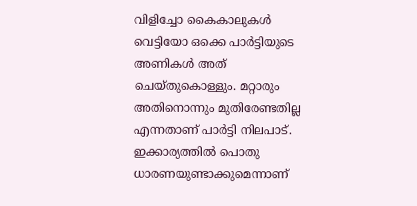വിളിച്ചോ കൈകാലുകള്‍ വെട്ടിയോ ഒക്കെ പാര്‍ട്ടിയുടെ അണികള്‍ അത് ചെയ്തുകൊള്ളും. മറ്റാരും അതിനൊന്നും മുതിരേണ്ടതില്ല എന്നതാണ് പാര്‍ട്ടി നിലപാട്. ഇക്കാര്യത്തില്‍ പൊതു ധാരണയുണ്ടാക്കുമെന്നാണ്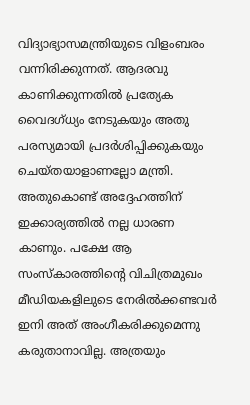വിദ്യാഭ്യാസമന്ത്രിയുടെ വിളംബരം വന്നിരിക്കുന്നത്. ആദരവു കാണിക്കുന്നതില്‍ പ്രത്യേക വൈദഗ്ധ്യം നേടുകയും അതു പരസ്യമായി പ്രദര്‍ശിപ്പിക്കുകയും ചെയ്തയാളാണല്ലോ മന്ത്രി. അതുകൊണ്ട് അദ്ദേഹത്തിന് ഇക്കാര്യത്തില്‍ നല്ല ധാരണ കാണും. പക്ഷേ ആ സംസ്‌കാരത്തിന്റെ വിചിത്രമുഖം മീഡിയകളിലുടെ നേരില്‍ക്കണ്ടവര്‍ ഇനി അത് അംഗീകരിക്കുമെന്നു കരുതാനാവില്ല. അത്രയും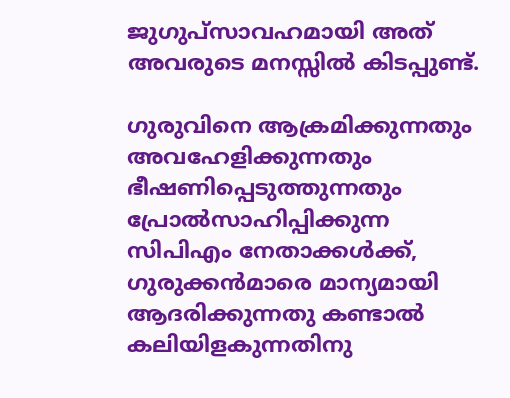ജുഗുപ്സാവഹമായി അത് അവരുടെ മനസ്സില്‍ കിടപ്പുണ്ട്.

ഗുരുവിനെ ആക്രമിക്കുന്നതും അവഹേളിക്കുന്നതും ഭീഷണിപ്പെടുത്തുന്നതും പ്രോല്‍സാഹിപ്പിക്കുന്ന സിപിഎം നേതാക്കള്‍ക്ക്, ഗുരുക്കന്‍മാരെ മാന്യമായി ആദരിക്കുന്നതു കണ്ടാല്‍ കലിയിളകുന്നതിനു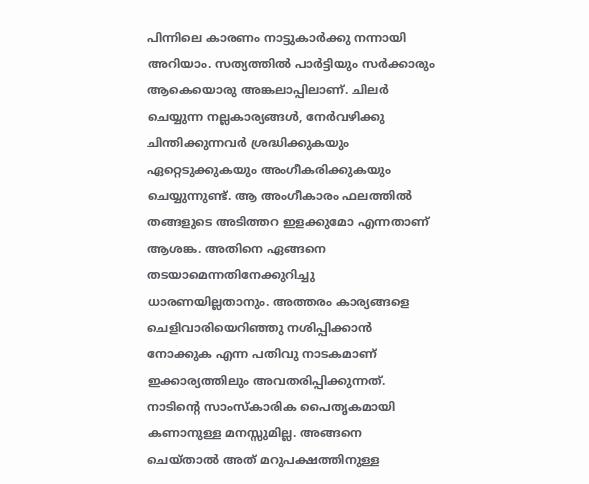പിന്നിലെ കാരണം നാട്ടുകാര്‍ക്കു നന്നായി അറിയാം. സത്യത്തില്‍ പാര്‍ട്ടിയും സര്‍ക്കാരും ആകെയൊരു അങ്കലാപ്പിലാണ്. ചിലര്‍ ചെയ്യുന്ന നല്ലകാര്യങ്ങള്‍, നേര്‍വഴിക്കു ചിന്തിക്കുന്നവര്‍ ശ്രദ്ധിക്കുകയും ഏറ്റെടുക്കുകയും അംഗീകരിക്കുകയും ചെയ്യുന്നുണ്ട്. ആ അംഗീകാരം ഫലത്തില്‍ തങ്ങളുടെ അടിത്തറ ഇളക്കുമോ എന്നതാണ് ആശങ്ക. അതിനെ ഏങ്ങനെ തടയാമെന്നതിനേക്കുറിച്ചു ധാരണയില്ലതാനും. അത്തരം കാര്യങ്ങളെ ചെളിവാരിയെറിഞ്ഞു നശിപ്പിക്കാന്‍ നോക്കുക എന്ന പതിവു നാടകമാണ് ഇക്കാര്യത്തിലും അവതരിപ്പിക്കുന്നത്. നാടിന്റെ സാംസ്‌കാരിക പൈതൃകമായി കണാനുള്ള മനസ്സുമില്ല. അങ്ങനെ ചെയ്താല്‍ അത് മറുപക്ഷത്തിനുള്ള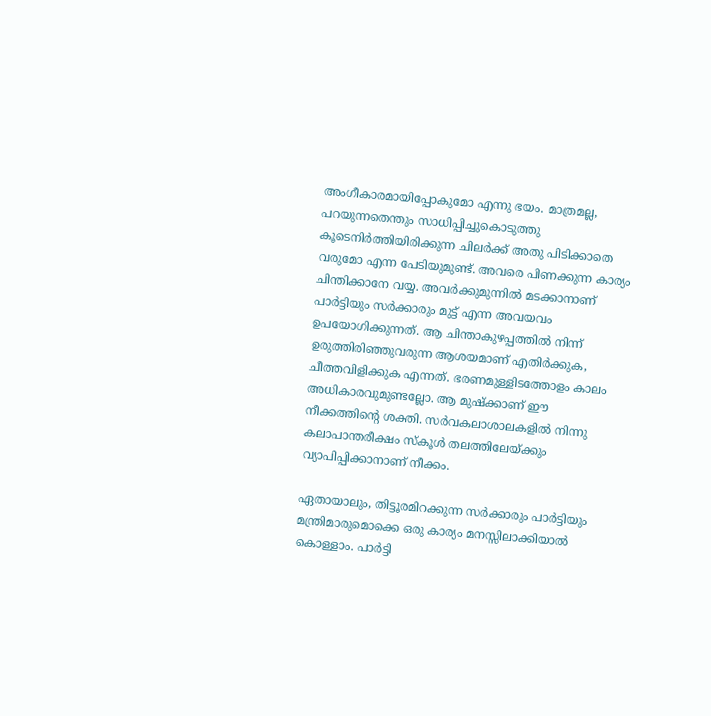അംഗീകാരമായിപ്പോകുമോ എന്നു ഭയം. മാത്രമല്ല, പറയുന്നതെന്തും സാധിപ്പിച്ചുകൊടുത്തു കൂടെനിര്‍ത്തിയിരിക്കുന്ന ചിലര്‍ക്ക് അതു പിടിക്കാതെ വരുമോ എന്ന പേടിയുമുണ്ട്. അവരെ പിണക്കുന്ന കാര്യം ചിന്തിക്കാനേ വയ്യ. അവര്‍ക്കുമുന്നില്‍ മടക്കാനാണ് പാര്‍ട്ടിയും സര്‍ക്കാരും മുട്ട് എന്ന അവയവം ഉപയോഗിക്കുന്നത്. ആ ചിന്താകുഴപ്പത്തില്‍ നിന്ന് ഉരുത്തിരിഞ്ഞുവരുന്ന ആശയമാണ് എതിര്‍ക്കുക, ചീത്തവിളിക്കുക എന്നത്. ഭരണമുള്ളിടത്തോളം കാലം അധികാരവുമുണ്ടല്ലോ. ആ മുഷ്‌ക്കാണ് ഈ നീക്കത്തിന്റെ ശക്തി. സര്‍വകലാശാലകളില്‍ നിന്നു കലാപാന്തരീക്ഷം സ്‌കൂള്‍ തലത്തിലേയ്‌ക്കും വ്യാപിപ്പിക്കാനാണ് നീക്കം.

ഏതായാലും, തിട്ടൂരമിറക്കുന്ന സര്‍ക്കാരും പാര്‍ട്ടിയും മന്ത്രിമാരുമൊക്കെ ഒരു കാര്യം മനസ്സിലാക്കിയാല്‍ കൊള്ളാം. പാര്‍ട്ടി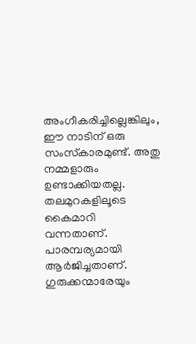അംഗീകരിച്ചില്ലെങ്കിലും, ഈ നാടിന് ഒരു സംസ്‌കാരമുണ്ട്. അതു നമ്മളാരും ഉണ്ടാക്കിയതല്ല. തലമുറകളിലൂടെ കൈമാറി വന്നതാണ്. പാരമ്പര്യമായി ആര്‍ജിച്ചതാണ്. ഗുരുക്കന്മാരേയും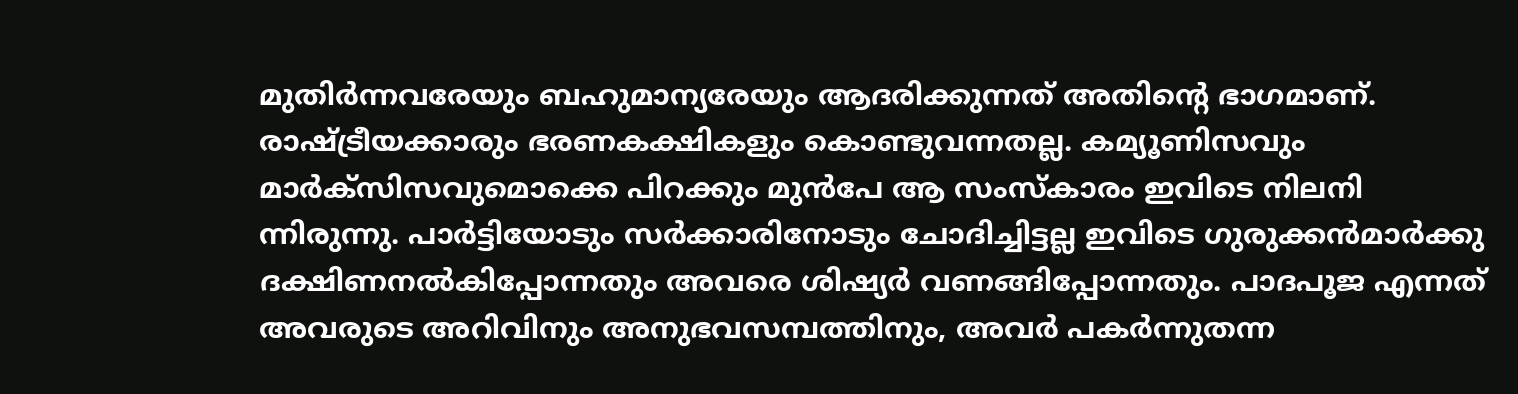മുതിര്‍ന്നവരേയും ബഹുമാന്യരേയും ആദരിക്കുന്നത് അതിന്റെ ഭാഗമാണ്. രാഷ്‌ട്രീയക്കാരും ഭരണകക്ഷികളും കൊണ്ടുവന്നതല്ല. കമ്യൂണിസവും മാര്‍ക്സിസവുമൊക്കെ പിറക്കും മുന്‍പേ ആ സംസ്‌കാരം ഇവിടെ നിലനി
ന്നിരുന്നു. പാര്‍ട്ടിയോടും സര്‍ക്കാരിനോടും ചോദിച്ചിട്ടല്ല ഇവിടെ ഗുരുക്കന്‍മാര്‍ക്കു ദക്ഷിണനല്‍കിപ്പോന്നതും അവരെ ശിഷ്യര്‍ വണങ്ങിപ്പോന്നതും. പാദപൂജ എന്നത് അവരുടെ അറിവിനും അനുഭവസമ്പത്തിനും, അവര്‍ പകര്‍ന്നുതന്ന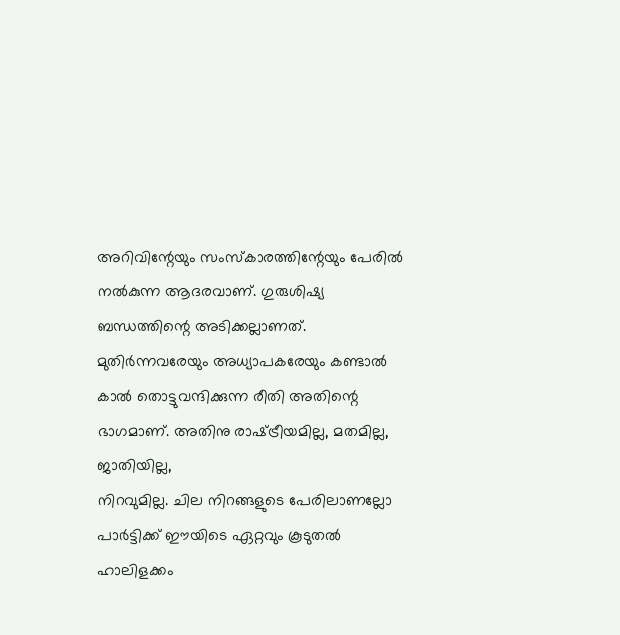അറിവിന്റേയും സംസ്‌കാരത്തിന്റേയും പേരില്‍ നല്‍കുന്ന ആദരവാണ്. ഗുരുശിഷ്യ ബന്ധത്തിന്റെ അടിക്കല്ലാണത്. മുതിര്‍ന്നവരേയും അധ്യാപകരേയും കണ്ടാല്‍ കാല്‍ തൊട്ടുവന്ദിക്കുന്ന രീതി അതിന്റെ ഭാഗമാണ്. അതിനു രാഷ്‌ട്രീയമില്ല, മതമില്ല, ജാതിയില്ല,
നിറവുമില്ല. ചില നിറങ്ങളുടെ പേരിലാണല്ലോ പാര്‍ട്ടിക്ക് ഈയിടെ ഏറ്റവും കൂടുതല്‍ ഹാലിളക്കം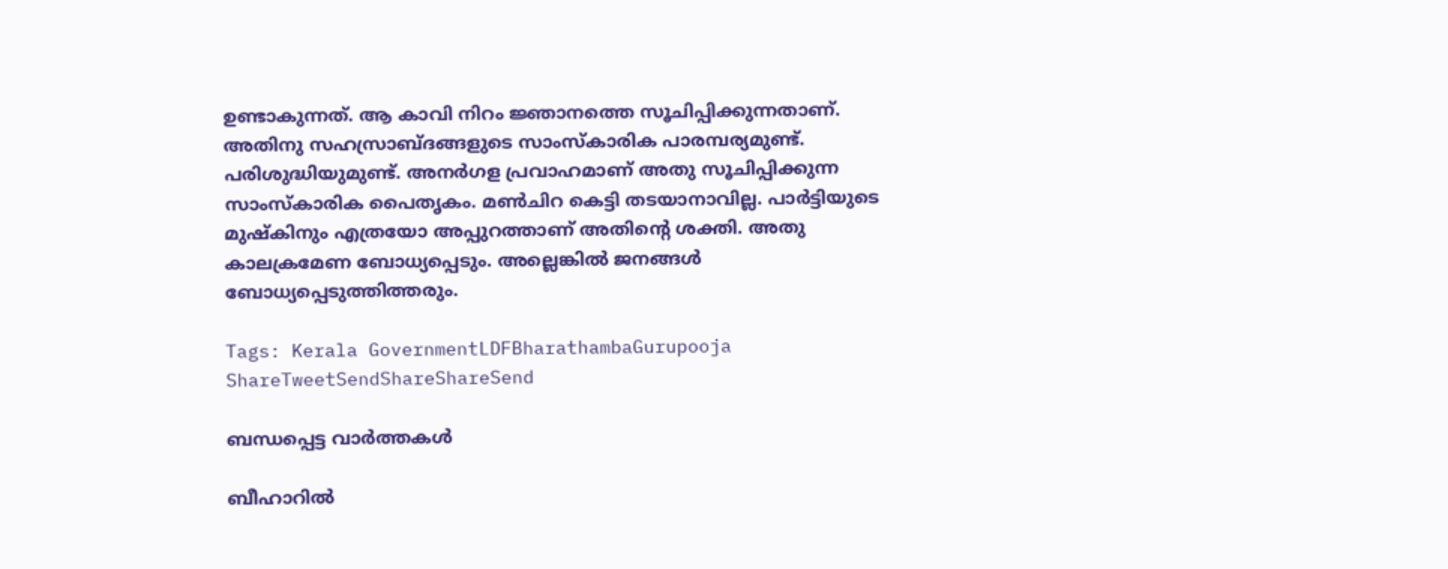ഉണ്ടാകുന്നത്. ആ കാവി നിറം ജ്ഞാനത്തെ സൂചിപ്പിക്കുന്നതാണ്. അതിനു സഹസ്രാബ്ദങ്ങളുടെ സാംസ്‌കാരിക പാരമ്പര്യമുണ്ട്. പരിശുദ്ധിയുമുണ്ട്. അനര്‍ഗള പ്രവാഹമാണ് അതു സൂചിപ്പിക്കുന്ന സാംസ്‌കാരിക പൈതൃകം. മണ്‍ചിറ കെട്ടി തടയാനാവില്ല. പാര്‍ട്ടിയുടെ മുഷ്‌കിനും എത്രയോ അപ്പുറത്താണ് അതിന്റെ ശക്തി. അതു കാലക്രമേണ ബോധ്യപ്പെടും. അല്ലെങ്കില്‍ ജനങ്ങള്‍ ബോധ്യപ്പെടുത്തിത്തരും.

Tags: Kerala GovernmentLDFBharathambaGurupooja
ShareTweetSendShareShareSend

ബന്ധപ്പെട്ട വാര്‍ത്തകള്‍

ബീഹാറില്‍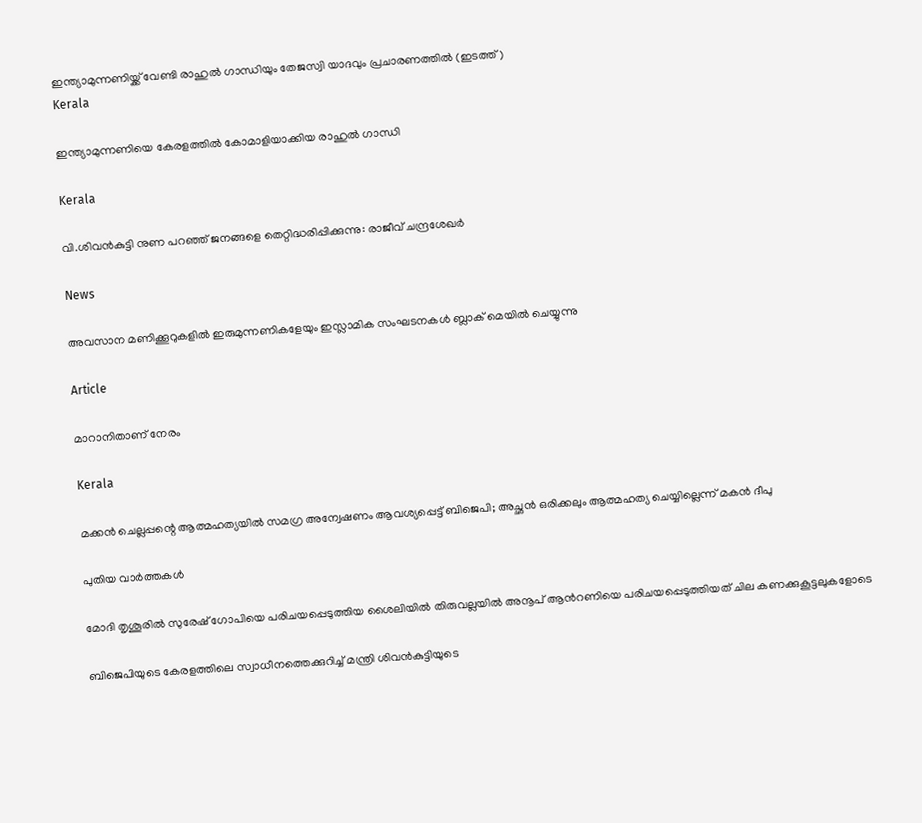ഇന്ത്യാമുന്നണിയ്ക്ക് വേണ്ടി രാഹുല്‍ ഗാന്ധിയും തേജസ്വി യാദവും പ്രചാരണത്തില്‍ (ഇടത്ത്)
Kerala

ഇന്ത്യാമുന്നണിയെ കേരളത്തില്‍ കോമാളിയാക്കിയ രാഹുല്‍ ഗാന്ധി

Kerala

വി.ശിവന്‍കുട്ടി നുണ പറഞ്ഞ് ജനങ്ങളെ തെറ്റിദ്ധരിപ്പിക്കുന്നു: രാജീവ് ചന്ദ്രശേഖര്‍

News

അവസാന മണിക്കൂറുകളിൽ ഇരുമുന്നണികളേയും ഇസ്ലാമിക സംഘടനകൾ ബ്ലാക് മെയിൽ ചെയ്യുന്നു

Article

മാറാനിതാണ് നേരം

Kerala

മക്കൻ ചെല്ലപ്പന്റെ ആത്മഹത്യയിൽ സമഗ്ര അന്വേഷണം ആവശ്യപ്പെട്ട് ബിജെപി; അച്ഛൻ ഒരിക്കലും ആത്മഹത്യ ചെയ്യില്ലെന്ന് മകൻ ദീപു

പുതിയ വാര്‍ത്തകള്‍

മോദി തൃശൂരില്‍ സുരേഷ് ഗോപിയെ പരിചയപ്പെടുത്തിയ ശൈലിയില്‍ തിരുവല്ലയില്‍ അനൂപ് ആന്‍റണിയെ പരിചയപ്പെടുത്തിയത് ചില കണക്കുകൂട്ടലുകളോടെ

ബിജെപിയുടെ കേരളത്തിലെ സ്വാധീനത്തെക്കുറിച്ച് മന്ത്രി ശിവന്‍കുട്ടിയുടെ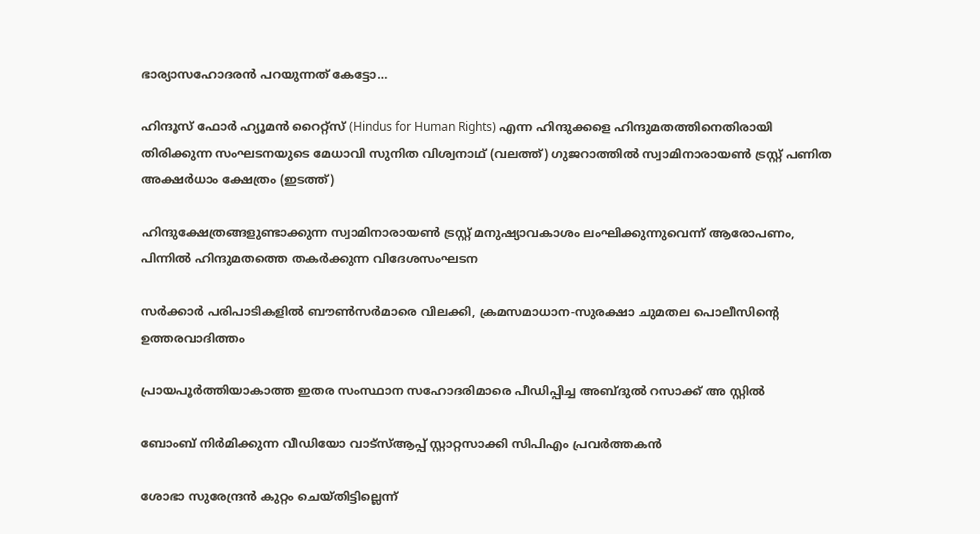ഭാര്യാസഹോദരന്‍ പറയുന്നത് കേട്ടോ…

ഹിന്ദൂസ് ഫോര്‍ ഹ്യൂമന്‍ റൈറ്റ്സ് (Hindus for Human Rights) എന്ന ഹിന്ദുക്കളെ ഹിന്ദുമതത്തിനെതിരായി തിരിക്കുന്ന സംഘടനയുടെ മേധാവി സുനിത വിശ്വനാഥ് (വലത്ത്) ഗുജറാത്തില്‍ സ്വാമിനാരായണ്‍ ട്രസ്റ്റ് പണിത അക്ഷര്‍ധാം ക്ഷേത്രം (ഇടത്ത്)

ഹിന്ദുക്ഷേത്രങ്ങളുണ്ടാക്കുന്ന സ്വാമിനാരായണ്‍ ട്രസ്റ്റ് മനുഷ്യാവകാശം ലംഘിക്കുന്നുവെന്ന് ആരോപണം, പിന്നില്‍ ഹിന്ദുമതത്തെ തകര്‍ക്കുന്ന വിദേശസംഘടന

സര്‍ക്കാര്‍ പരിപാടികളില്‍ ബൗണ്‍സര്‍മാരെ വിലക്കി, ക്രമസമാധാന-സുരക്ഷാ ചുമതല പൊലീസിന്റെ ഉത്തരവാദിത്തം

പ്രായപൂര്‍ത്തിയാകാത്ത ഇതര സംസ്ഥാന സഹോദരിമാരെ പീഡിപ്പിച്ച അബ്ദുല്‍ റസാക്ക് അ സ്റ്റില്‍

ബോംബ് നിര്‍മിക്കുന്ന വീഡിയോ വാട്‌സ്ആപ്പ് സ്റ്റാറ്റസാക്കി സിപിഎം പ്രവര്‍ത്തകന്‍

ശോഭാ സുരേന്ദ്രന്‍ കുറ്റം ചെയ്തിട്ടില്ലെന്ന്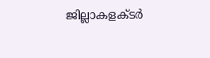ജില്ലാകളക്ടര്‍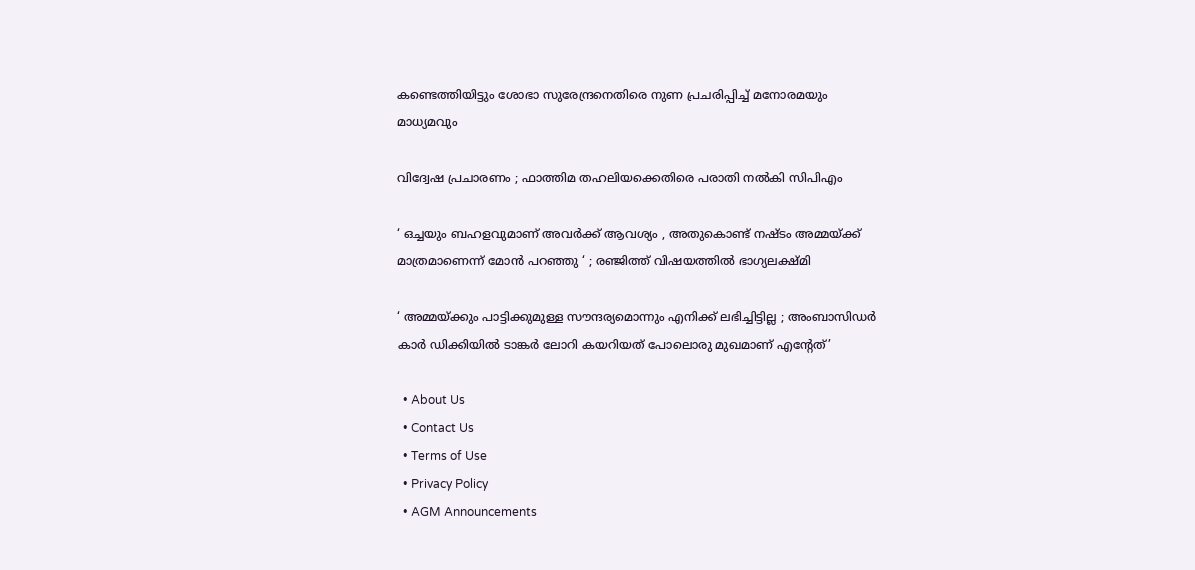കണ്ടെത്തിയിട്ടും ശോഭാ സുരേന്ദ്രനെതിരെ നുണ പ്രചരിപ്പിച്ച് മനോരമയും മാധ്യമവും

വിദ്വേഷ പ്രചാരണം ; ഫാത്തിമ തഹലിയക്കെതിരെ പരാതി നല്‍കി സിപിഎം

‘ ഒച്ചയും ബഹളവുമാണ് അവർക്ക് ആവശ്യം , അതുകൊണ്ട് നഷ്ടം അമ്മയ്‌ക്ക് മാത്രമാണെന്ന് മോൻ പറഞ്ഞു ‘ ; രഞ്ജിത്ത് വിഷയത്തിൽ ഭാഗ്യലക്ഷ്മി

‘ അമ്മയ്‌ക്കും പാട്ടിക്കുമുള്ള സൗന്ദര്യമൊന്നും എനിക്ക് ലഭിച്ചിട്ടില്ല ; അംബാസിഡർ‌ കാർ ഡിക്കിയിൽ ടാങ്കർ ലോറി കയറിയത് പോലൊരു മുഖമാണ് എന്റേത്’

  • About Us
  • Contact Us
  • Terms of Use
  • Privacy Policy
  • AGM Announcements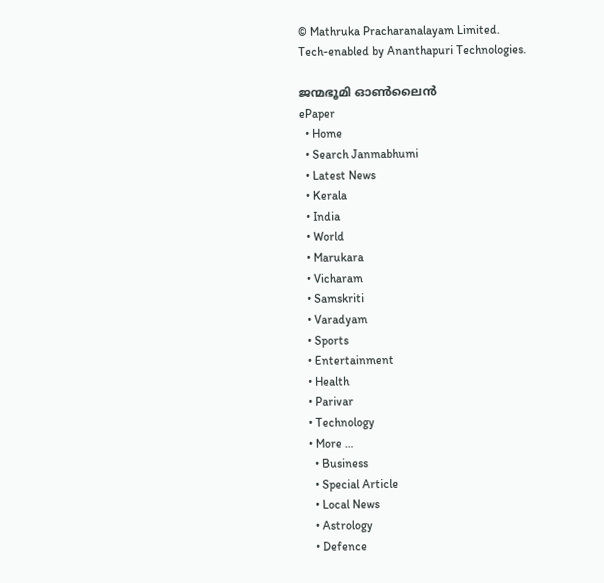© Mathruka Pracharanalayam Limited.
Tech-enabled by Ananthapuri Technologies.

ജന്മഭൂമി ഓണ്‍ലൈന്‍
ePaper
  • Home
  • Search Janmabhumi
  • Latest News
  • Kerala
  • India
  • World
  • Marukara
  • Vicharam
  • Samskriti
  • Varadyam
  • Sports
  • Entertainment
  • Health
  • Parivar
  • Technology
  • More …
    • Business
    • Special Article
    • Local News
    • Astrology
    • Defence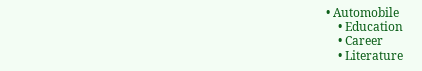• Automobile
    • Education
    • Career
    • Literature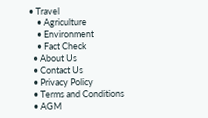• Travel
    • Agriculture
    • Environment
    • Fact Check
  • About Us
  • Contact Us
  • Privacy Policy
  • Terms and Conditions
  • AGM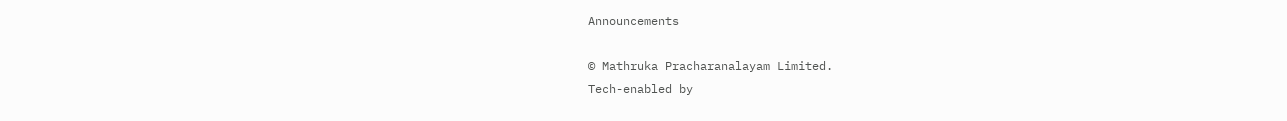Announcements

© Mathruka Pracharanalayam Limited.
Tech-enabled by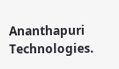Ananthapuri Technologies.